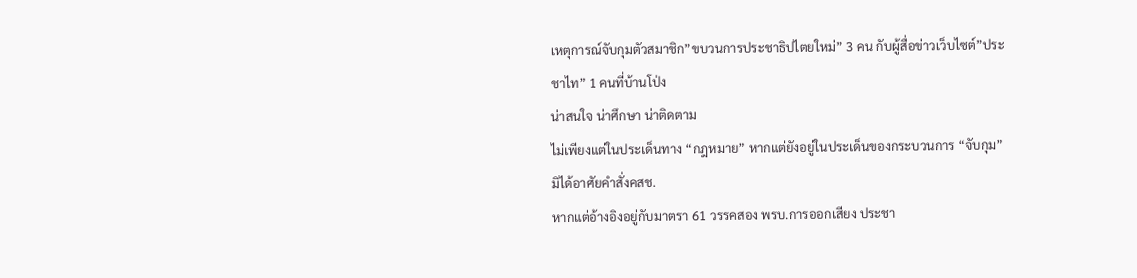เหตุการณ์จับกุมตัวสมาชิก”ขบวนการประชาธิปไตยใหม่” 3 คน กับผู้สื่อข่าวเว็บไซต์”ประชาไท” 1 คนที่บ้านโป่ง
น่าสนใจ น่าศึกษา น่าติดตาม
ไม่เพียงแต่ในประเด็นทาง “กฎหมาย” หากแต่ยังอยู่ในประเด็นของกระบวนการ “จับกุม”
มิได้อาศัยคำสั่งคสช.
หากแต่อ้างอิงอยู่กับมาตรา 61 วรรคสอง พรบ.การออกเสียง ประชา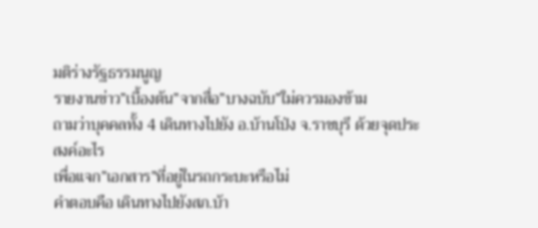มติร่างรัฐธรรมนูญ
รายงานข่าว”เบื้องต้น”จากสื่อ”บางฉบับ”ใม่ควรมองข้าม
ถามว่าบุคคลทั้ง 4 เดินทางไปยัง อ.บ้านโป่ง จ.ราชบุรี ด้วยจุดประสงค์อะไร
เพื่อแจก”เอกสาร”ที่อยู่ในรถกระบะหรือไม่
คำตอบคือ เดินทางไปยังสภ.บ้า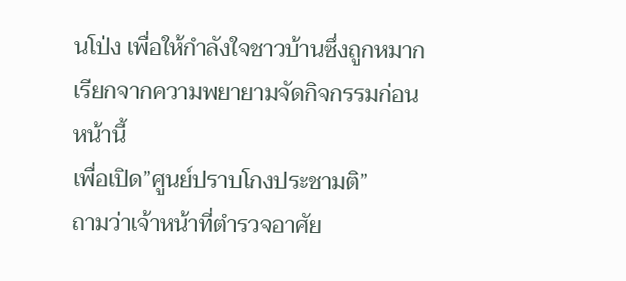นโป่ง เพื่อให้กำลังใจชาวบ้านซึ่งถูกหมากเรียกจากความพยายามจัดกิจกรรมก่อนหน้านี้
เพื่อเปิด”ศูนย์ปราบโกงประชามติ”
ถามว่าเจ้าหน้าที่ตำรวจอาศัย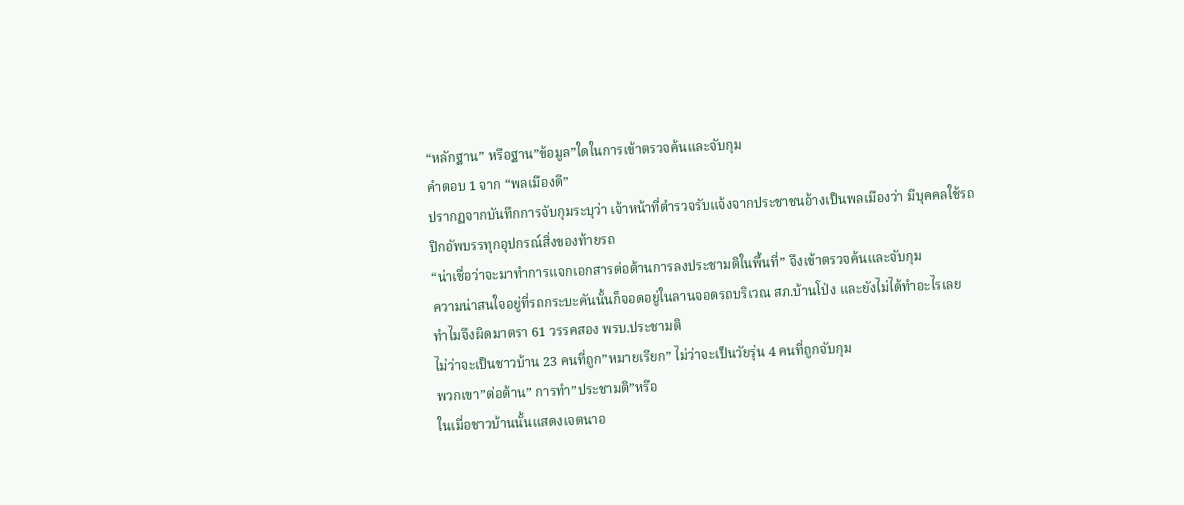“หลักฐาน” หรือฐาน”ข้อมูล”ใดในการเข้าตรวจค้นและจับกุม
คำตอบ 1 จาก “พลเมืองดี”
ปรากฏจากบันทึกการจับกุมระบุว่า เจ้าหน้าที่ตำรวจรับแจ้งจากประชาชนอ้างเป็นพลเมืองว่า มีบุคคลใช้รถปิกอัพบรรทุกอุปกรณ์สิ่งของท้ายรถ
“น่าเชื่อว่าจะมาทำการแจกเอกสารต่อต้านการลงประชามติในพื้นที่” จึงเข้าตรวจค้นและจับกุม
ความน่าสนใจอยู่ที่รถกระบะคันนั้นก็จอดอยู่ในลานจอดรถบริเวณ สภ.บ้านโป่ง และยังไม่ได้ทำอะไรเลย
ทำไมจึงผิดมาตรา 61 วรรคสอง พรบ.ประชามติ
ไม่ว่าจะเป็นชาวบ้าน 23 คนที่ถูก”หมายเรียก” ไม่ว่าจะเป็นวัยรุ่น 4 คนที่ถูกจับกุม
พวกเขา”ต่อต้าน” การทำ”ประชามติ”หรือ
ในเมื่อชาวบ้านนั้นแสดงเจตนาอ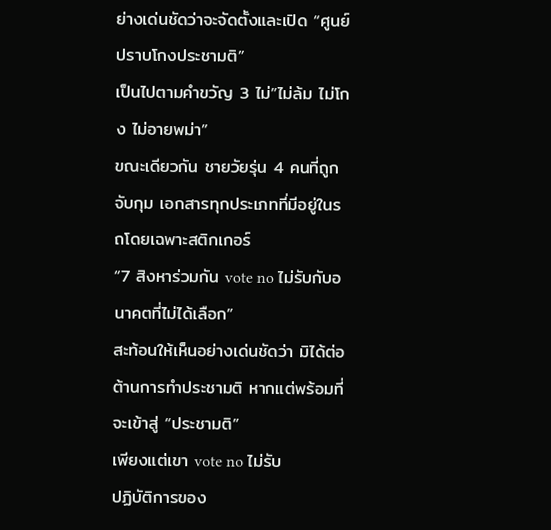ย่างเด่นชัดว่าจะจัดตั้งและเปิด “ศูนย์ปราบโกงประชามติ”
เป็นไปตามคำขวัญ 3 ไม่”ไม่ล้ม ไม่โกง ไม่อายพม่า”
ขณะเดียวกัน ชายวัยรุ่น 4 คนที่ถูกจับกุม เอกสารทุกประเภทที่มีอยู่ในรถโดยเฉพาะสติกเกอร์
“7 สิงหาร่วมกัน vote no ไม่รับกับอนาคตที่ไม่ได้เลือก”
สะท้อนให้เห็นอย่างเด่นชัดว่า มิได้ต่อต้านการทำประชามติ หากแต่พร้อมที่จะเข้าสู่ “ประชามติ”
เพียงแต่เขา vote no ไม่รับ
ปฏิบัติการของ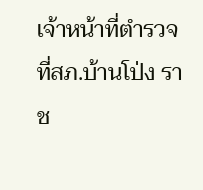เจ้าหน้าที่ตำรวจที่สภ.บ้านโป่ง ราช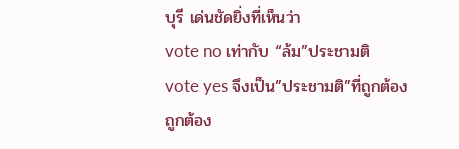บุรี เด่นชัดยิ่งที่เห็นว่า
vote no เท่ากับ “ล้ม”ประชามติ
vote yes จึงเป็น”ประชามติ”ที่ถูกต้อง
ถูกต้อง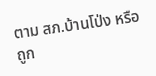ตาม สภ.บ้านโป่ง หรือถูก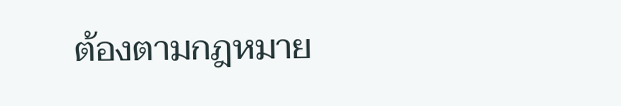ต้องตามกฎหมาย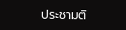ประชามติ